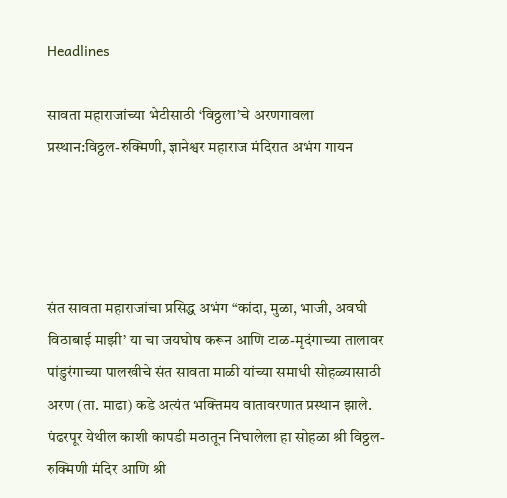Headlines

सावता महाराजांच्या भेटीसाठी ‘विठ्ठला’चे अरणगावला प्रस्थान:विठ्ठल-रुक्मिणी, ज्ञानेश्वर महाराज मंदिरात अभंग गायन




संत सावता महाराजांचा प्रसिद्ध अभंग “कांदा, मुळा, भाजी, अवघी विठाबाई माझी’ या चा जयघोष करून आणि टाळ-मृदंगाच्या तालावर पांडुरंगाच्या पालखीचे संत सावता माळी यांच्या समाधी सोहळ्यासाठी अरण (ता. माढा) कडे अत्यंत भक्तिमय वातावरणात प्रस्थान झाले. पंढरपूर येथील काशी कापडी मठातून निघालेला हा सोहळा श्री विठ्ठल-रुक्मिणी मंदिर आणि श्री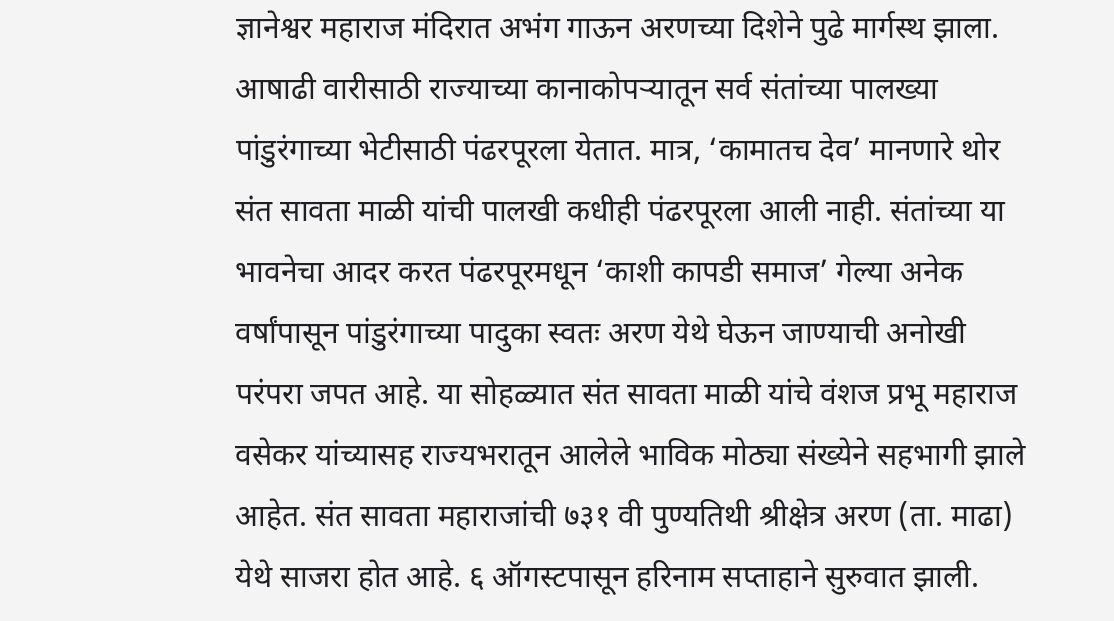ज्ञानेश्वर महाराज मंदिरात अभंग गाऊन अरणच्या दिशेने पुढे मार्गस्थ झाला. आषाढी वारीसाठी राज्याच्या कानाकोपऱ्यातून सर्व संतांच्या पालख्या पांडुरंगाच्या भेटीसाठी पंढरपूरला येतात. मात्र, ‘कामातच देव’ मानणारे थोर संत सावता माळी यांची पालखी कधीही पंढरपूरला आली नाही. संतांच्या या भावनेचा आदर करत पंढरपूरमधून ‘काशी कापडी समाज’ गेल्या अनेक वर्षांपासून पांडुरंगाच्या पादुका स्वतः अरण येथे घेऊन जाण्याची अनोखी परंपरा जपत आहे. या सोहळ्यात संत सावता माळी यांचे वंशज प्रभू महाराज वसेकर यांच्यासह राज्यभरातून आलेले भाविक मोठ्या संख्येने सहभागी झाले आहेत. संत सावता महाराजांची ७३१ वी पुण्यतिथी श्रीक्षेत्र अरण (ता. माढा) येथे साजरा होत आहे. ६ ऑगस्टपासून हरिनाम सप्ताहाने सुरुवात झाली.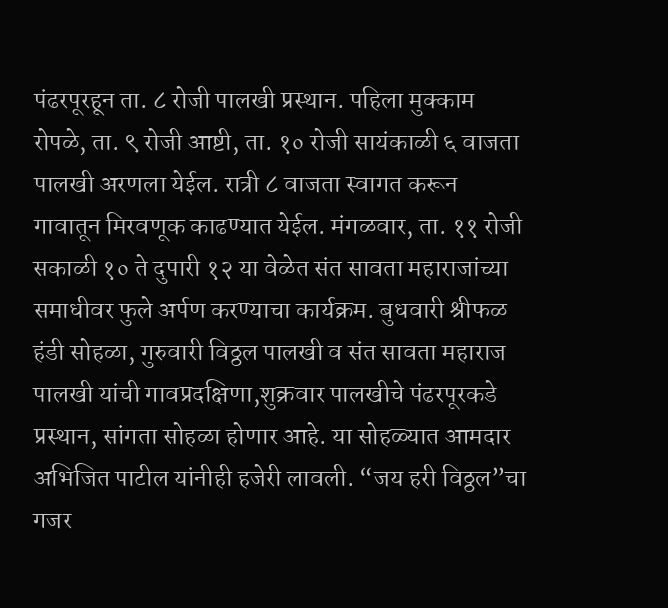पंढरपूरहून ता. ८ रोजी पालखी प्रस्थान. पहिला मुक्काम रोपळे, ता. ९ रोजी आष्टी, ता. १० रोजी सायंकाळी ६ वाजता पालखी अरणला येईल. रात्री ८ वाजता स्वागत करून गावातून मिरवणूक काढण्यात येईल. मंगळवार, ता. ११ रोजी सकाळी १० ते दुपारी १२ या वेळेत संत सावता महाराजांच्या समाधीवर फुले अर्पण करण्याचा कार्यक्रम. बुधवारी श्रीफळ हंडी सोहळा, गुरुवारी विठ्ठल पालखी व संत सावता महाराज पालखी यांची गावप्रदक्षिणा,शुक्रवार पालखीचे पंढरपूरकडे प्रस्थान, सांगता सोहळा होणार आहे. या सोहळ्यात आमदार अभिजित पाटील यांनीही हजेरी लावली. “जय हरी विठ्ठल”चा गजर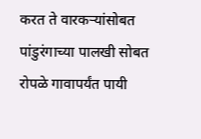करत ते वारकऱ्यांसोबत पांडुरंगाच्या पालखी सोबत रोपळे गावापर्यंत पायी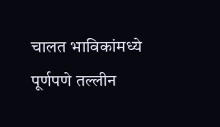चालत भाविकांमध्ये पूर्णपणे तल्लीन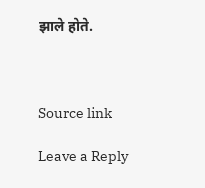झाले होते.



Source link

Leave a Reply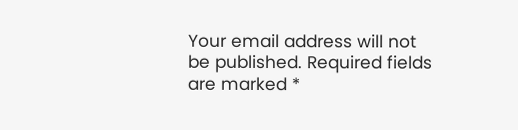Your email address will not be published. Required fields are marked *